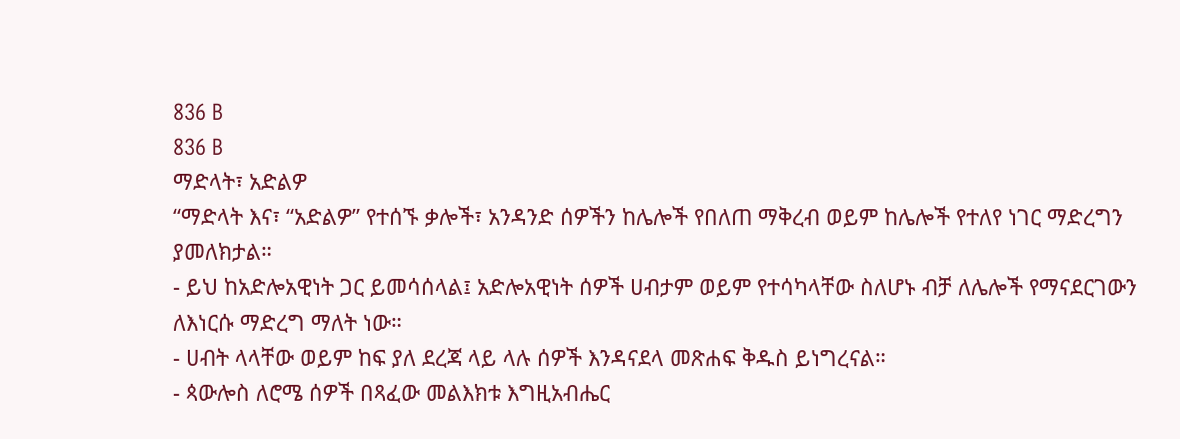836 B
836 B
ማድላት፣ አድልዎ
“ማድላት እና፣ “አድልዎ” የተሰኙ ቃሎች፣ አንዳንድ ሰዎችን ከሌሎች የበለጠ ማቅረብ ወይም ከሌሎች የተለየ ነገር ማድረግን ያመለክታል።
- ይህ ከአድሎአዊነት ጋር ይመሳሰላል፤ አድሎአዊነት ሰዎች ሀብታም ወይም የተሳካላቸው ስለሆኑ ብቻ ለሌሎች የማናደርገውን ለእነርሱ ማድረግ ማለት ነው።
- ሀብት ላላቸው ወይም ከፍ ያለ ደረጃ ላይ ላሉ ሰዎች እንዳናደላ መጽሐፍ ቅዱስ ይነግረናል።
- ጳውሎስ ለሮሜ ሰዎች በጻፈው መልእክቱ እግዚአብሔር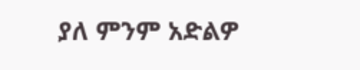ያለ ምንም አድልዎ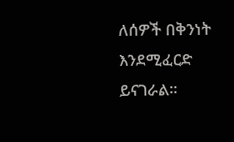ለሰዎች በቅንነት እንደሚፈርድ ይናገራል።